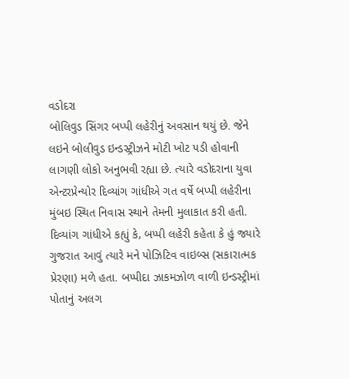વડોદરા
બોલિવુડ સિંગર બપ્પી લહેરીનું અવસાન થયું છે. જેને લઇને બોલીવુડ ઇન્ડસ્ટ્રીઝને મોટી ખોટ પડી હોવાની લાગણી લોકો અનુભવી રહ્યા છે. ત્યારે વડોદરાના યુવા એન્ટરપ્રેન્યોર દિવ્યાંગ ગાંધીએ ગત વર્ષે બપ્પી લહેરીના મુંબઇ સ્થિત નિવાસ સ્થાને તેમની મુલાકાત કરી હતી. દિવ્યાંગ ગાંધીએ કહ્યું કે, બપ્પી લહેરી કહેતા કે હું જ્યારે ગુજરાત આવું ત્યારે મને પોઝિટિવ વાઇબ્સ (સકારાત્મક પ્રેરણા) મળે હતા. બપ્પીદા ઝાકમઝોળ વાળી ઇન્ડસ્ટ્રીમાં પોતાનું અલગ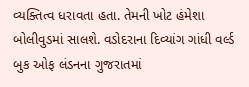વ્યક્તિત્વ ધરાવતા હતા. તેમની ખોટ હંમેશા બોલીવુડમાં સાલશે. વડોદરાના દિવ્યાંગ ગાંધી વર્લ્ડ બુક ઓફ લંડનના ગુજરાતમાં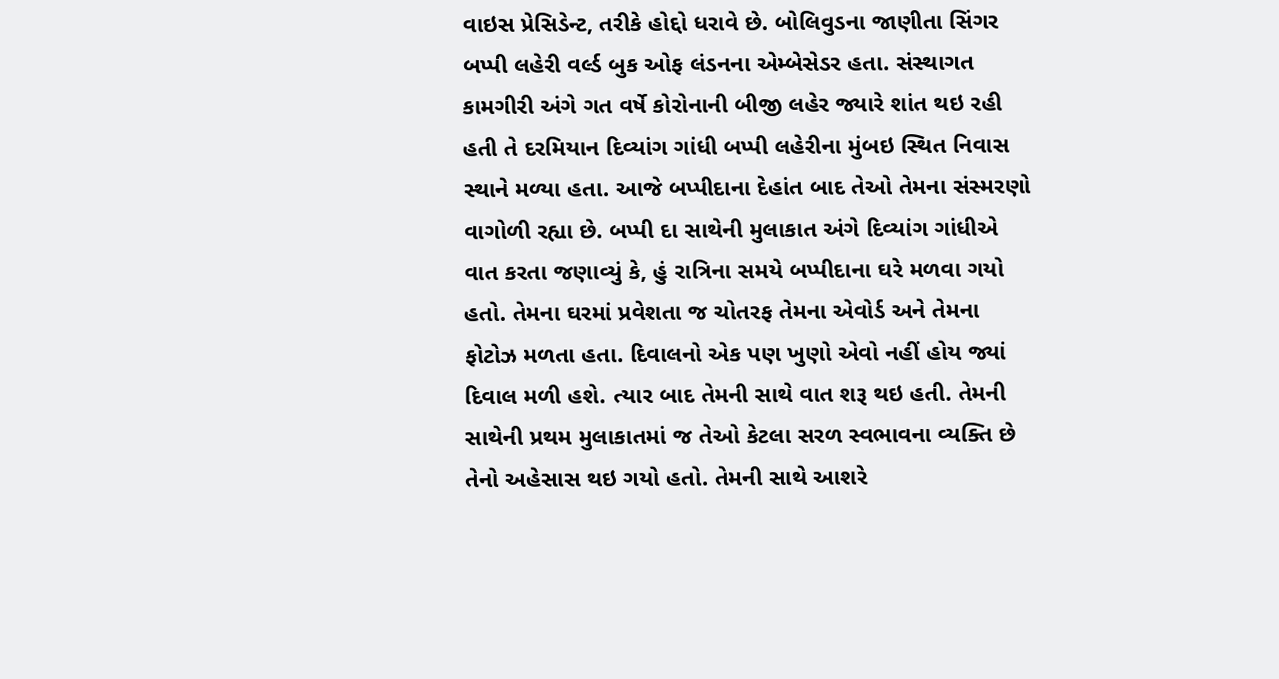વાઇસ પ્રેસિડેન્ટ, તરીકે હોદ્દો ધરાવે છે. બોલિવુડના જાણીતા સિંગર બપ્પી લહેરી વર્લ્ડ બુક ઓફ લંડનના એમ્બેસેડર હતા. સંસ્થાગત કામગીરી અંગે ગત વર્ષે કોરોનાની બીજી લહેર જ્યારે શાંત થઇ રહી હતી તે દરમિયાન દિવ્યાંગ ગાંધી બપ્પી લહેરીના મુંબઇ સ્થિત નિવાસ સ્થાને મળ્યા હતા. આજે બપ્પીદાના દેહાંત બાદ તેઓ તેમના સંસ્મરણો વાગોળી રહ્યા છે. બપ્પી દા સાથેની મુલાકાત અંગે દિવ્યાંગ ગાંધીએ વાત કરતા જણાવ્યું કે, હું રાત્રિના સમયે બપ્પીદાના ઘરે મળવા ગયો હતો. તેમના ઘરમાં પ્રવેશતા જ ચોતરફ તેમના એવોર્ડ અને તેમના ફોટોઝ મળતા હતા. દિવાલનો એક પણ ખુણો એવો નહીં હોય જ્યાં દિવાલ મળી હશે. ત્યાર બાદ તેમની સાથે વાત શરૂ થઇ હતી. તેમની સાથેની પ્રથમ મુલાકાતમાં જ તેઓ કેટલા સરળ સ્વભાવના વ્યક્તિ છે તેનો અહેસાસ થઇ ગયો હતો. તેમની સાથે આશરે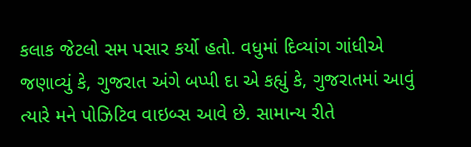કલાક જેટલો સમ પસાર કર્યો હતો. વધુમાં દિવ્યાંગ ગાંધીએ જણાવ્યું કે, ગુજરાત અંગે બપ્પી દા એ કહ્યું કે, ગુજરાતમાં આવું ત્યારે મને પોઝિટિવ વાઇબ્સ આવે છે. સામાન્ય રીતે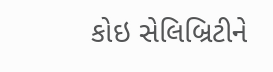કોઇ સેલિબ્રિટીને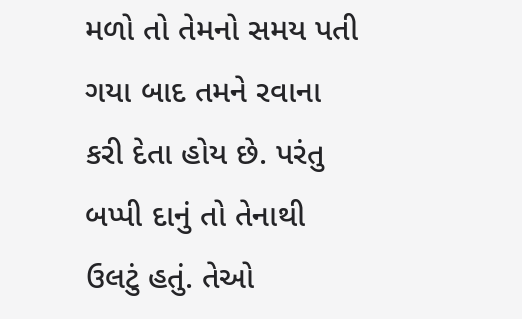મળો તો તેમનો સમય પતી ગયા બાદ તમને રવાના કરી દેતા હોય છે. પરંતુ બપ્પી દાનું તો તેનાથી ઉલટું હતું. તેઓ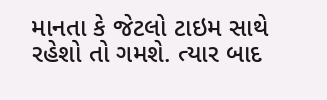માનતા કે જેટલો ટાઇમ સાથે રહેશો તો ગમશે. ત્યાર બાદ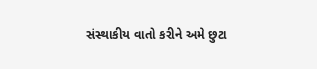સંસ્થાકીય વાતો કરીને અમે છુટા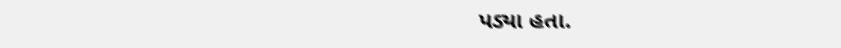પડ્યા હતા.